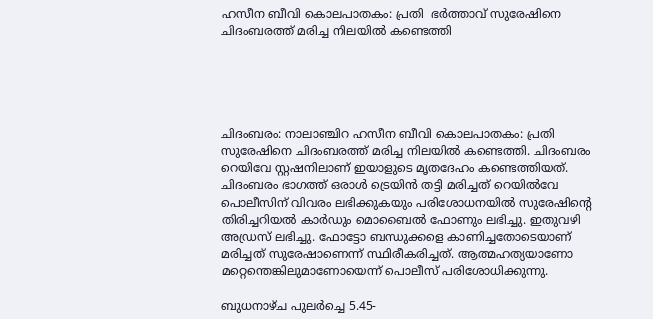ഹസീന ബീവി കൊലപാതകം: പ്രതി  ഭര്‍ത്താവ് സുരേഷിനെ ചിദംബരത്ത് മരിച്ച നിലയില്‍ കണ്ടെത്തി





ചിദംബരം: നാലാഞ്ചിറ ഹസീന ബീവി കൊലപാതകം: പ്രതി സുരേഷിനെ ചിദംബരത്ത് മരിച്ച നിലയില്‍ കണ്ടെത്തി. ചിദംബരം റെയിവേ സ്റ്റഷനിലാണ് ഇയാളുടെ മൃതദേഹം കണ്ടെത്തിയത്. ചിദംബരം ഭാഗത്ത് ഒരാള്‍ ട്രെയിന്‍ തട്ടി മരിച്ചത് റെയില്‍വേ പൊലീസിന് വിവരം ലഭിക്കുകയും പരിശോധനയില്‍ സുരേഷിന്റെ തിരിച്ചറിയല്‍ കാര്‍ഡും മൊബൈല്‍ ഫോണും ലഭിച്ചു. ഇതുവഴി അഡ്രസ് ലഭിച്ചു. ഫോട്ടോ ബന്ധുക്കളെ കാണിച്ചതോടെയാണ് മരിച്ചത് സുരേഷാണെന്ന് സ്ഥിരീകരിച്ചത്. ആത്മഹത്യയാണോ മറ്റെന്തെങ്കിലുമാണോയെന്ന് പൊലീസ് പരിശോധിക്കുന്നു.

ബുധനാഴ്ച പുലര്‍ച്ചെ 5.45-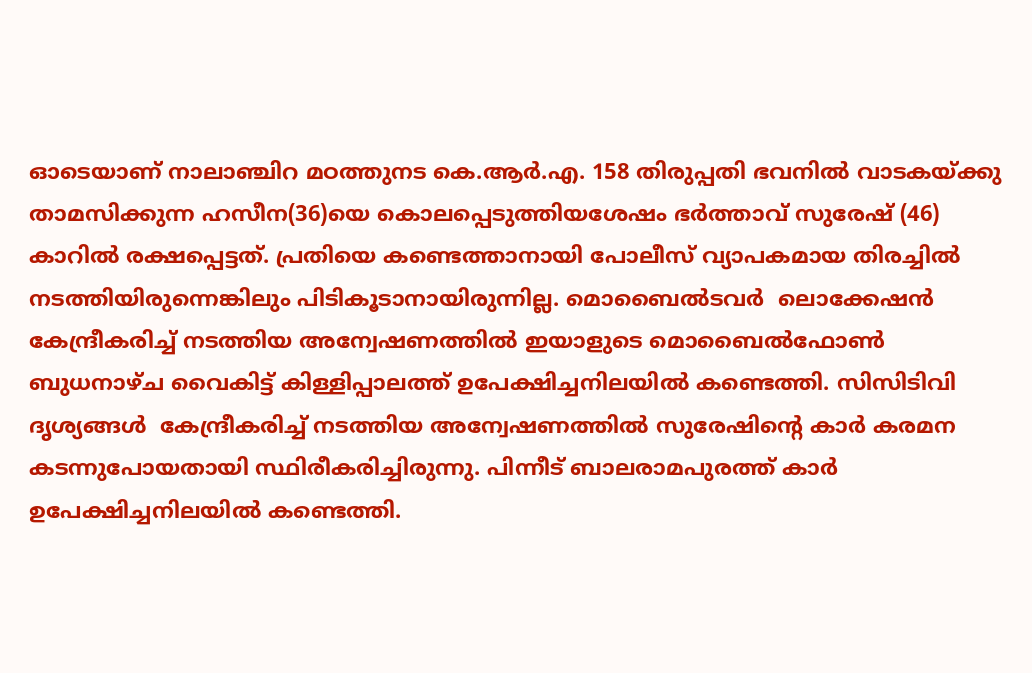ഓടെയാണ് നാലാഞ്ചിറ മഠത്തുനട കെ.ആര്‍.എ. 158 തിരുപ്പതി ഭവനില്‍ വാടകയ്ക്കു താമസിക്കുന്ന ഹസീന(36)യെ കൊലപ്പെടുത്തിയശേഷം ഭര്‍ത്താവ് സുരേഷ് (46) കാറില്‍ രക്ഷപ്പെട്ടത്. പ്രതിയെ കണ്ടെത്താനായി പോലീസ് വ്യാപകമായ തിരച്ചില്‍ നടത്തിയിരുന്നെങ്കിലും പിടികൂടാനായിരുന്നില്ല. മൊബൈല്‍ടവര്‍  ലൊക്കേഷന്‍ കേന്ദ്രീകരിച്ച് നടത്തിയ അന്വേഷണത്തില്‍ ഇയാളുടെ മൊബൈല്‍ഫോണ്‍ ബുധനാഴ്ച വൈകിട്ട് കിള്ളിപ്പാലത്ത് ഉപേക്ഷിച്ചനിലയില്‍ കണ്ടെത്തി. സിസിടിവി ദൃശ്യങ്ങള്‍  കേന്ദ്രീകരിച്ച് നടത്തിയ അന്വേഷണത്തില്‍ സുരേഷിന്റെ കാര്‍ കരമന കടന്നുപോയതായി സ്ഥിരീകരിച്ചിരുന്നു. പിന്നീട് ബാലരാമപുരത്ത് കാര്‍ ഉപേക്ഷിച്ചനിലയില്‍ കണ്ടെത്തി.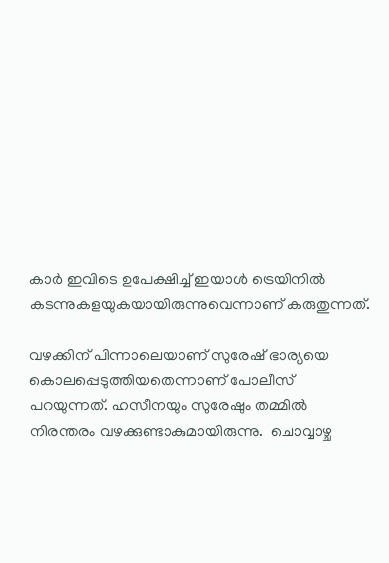കാര്‍ ഇവിടെ ഉപേക്ഷിച്ച് ഇയാള്‍ ട്രെയിനില്‍ കടന്നുകളയുകയായിരുന്നുവെന്നാണ് കരുതുന്നത്.

വഴക്കിന് പിന്നാലെയാണ് സുരേഷ് ഭാര്യയെ കൊലപ്പെടുത്തിയതെന്നാണ് പോലീസ് പറയുന്നത്. ഹസീനയും സുരേഷും തമ്മില്‍ നിരന്തരം വഴക്കുണ്ടാകുമായിരുന്നു.  ചൊവ്വാഴ്ച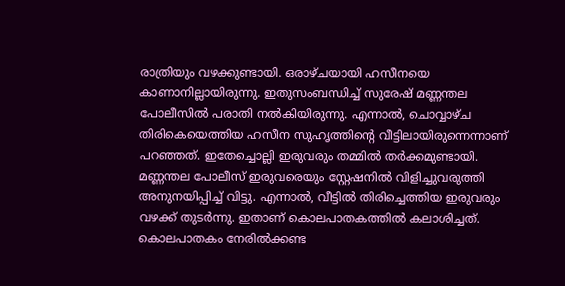രാത്രിയും വഴക്കുണ്ടായി. ഒരാഴ്ചയായി ഹസീനയെ കാണാനില്ലായിരുന്നു. ഇതുസംബന്ധിച്ച് സുരേഷ് മണ്ണന്തല പോലീസില്‍ പരാതി നല്‍കിയിരുന്നു. എന്നാല്‍, ചൊവ്വാഴ്ച തിരികെയെത്തിയ ഹസീന സുഹൃത്തിന്റെ വീട്ടിലായിരുന്നെന്നാണ് പറഞ്ഞത്. ഇതേച്ചൊല്ലി ഇരുവരും തമ്മില്‍ തര്‍ക്കമുണ്ടായി. മണ്ണന്തല പോലീസ് ഇരുവരെയും സ്റ്റേഷനില്‍ വിളിച്ചുവരുത്തി അനുനയിപ്പിച്ച് വിട്ടു. എന്നാല്‍, വീട്ടില്‍ തിരിച്ചെത്തിയ ഇരുവരും വഴക്ക് തുടര്‍ന്നു. ഇതാണ് കൊലപാതകത്തില്‍ കലാശിച്ചത്. കൊലപാതകം നേരില്‍ക്കണ്ട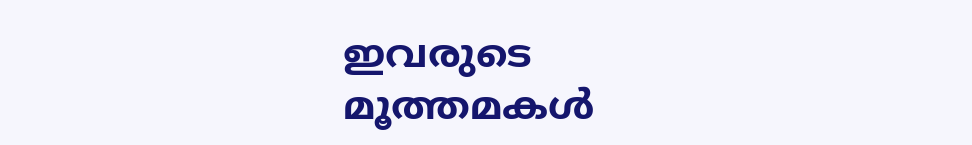ഇവരുടെ മൂത്തമകള്‍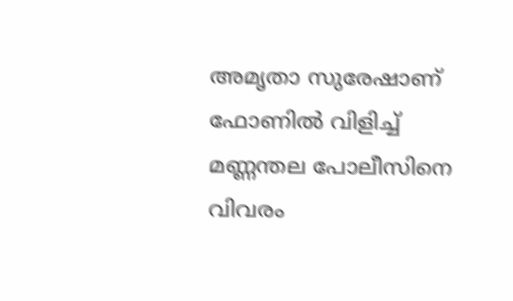അമൃതാ സുരേഷാണ് ഫോണില്‍ വിളിച്ച് മണ്ണന്തല പോലീസിനെ വിവരം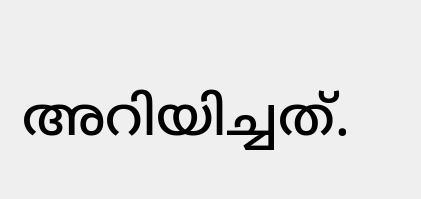അറിയിച്ചത്.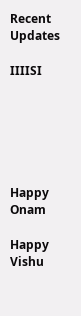Recent Updates

IIIISI






Happy Onam

Happy Vishu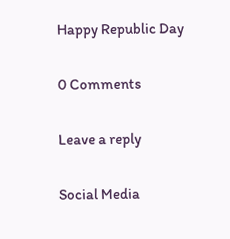Happy Republic Day

0 Comments

Leave a reply

Social Media